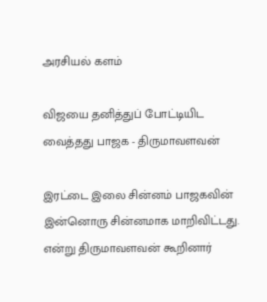அரசியல் களம்

விஜயை தனித்துப் போட்டியிட வைத்தது பாஜக - திருமாவளவன்

இரட்டை இலை சின்னம் பாஜகவின் இன்னொரு சின்னமாக மாறிவிட்டது. என்று திருமாவளவன் கூறினார்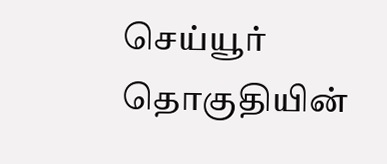செய்யூர் தொகுதியின்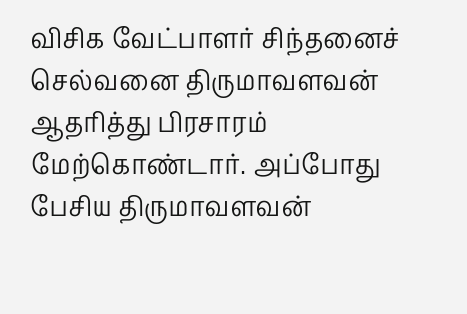விசிக வேட்பாளர் சிந்தனைச் செல்வனை திருமாவளவன் ஆதரித்து பிரசாரம் மேற்கொண்டார். அப்போது பேசிய திருமாவளவன்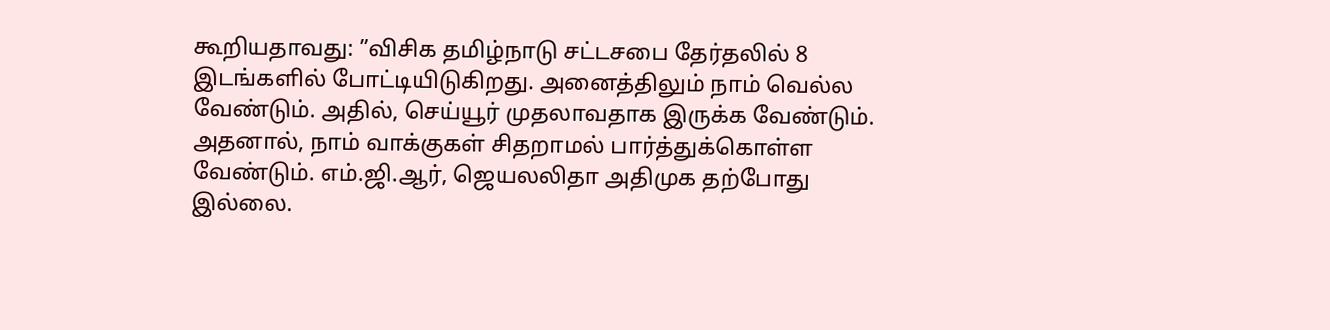கூறியதாவது: ”விசிக தமிழ்நாடு சட்டசபை தேர்தலில் 8 இடங்களில் போட்டியிடுகிறது. அனைத்திலும் நாம் வெல்ல வேண்டும். அதில், செய்யூர் முதலாவதாக இருக்க வேண்டும். அதனால், நாம் வாக்குகள் சிதறாமல் பார்த்துக்கொள்ள வேண்டும். எம்.ஜி.ஆர், ஜெயலலிதா அதிமுக தற்போது இல்லை.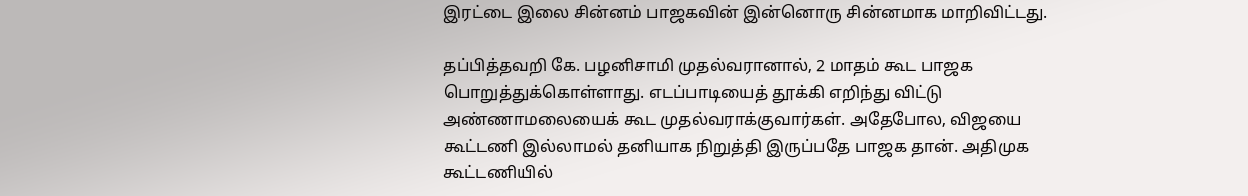இரட்டை இலை சின்னம் பாஜகவின் இன்னொரு சின்னமாக மாறிவிட்டது.

தப்பித்தவறி கே. பழனிசாமி முதல்வரானால், 2 மாதம் கூட பாஜக பொறுத்துக்கொள்ளாது. எடப்பாடியைத் தூக்கி எறிந்து விட்டு அண்ணாமலையைக் கூட முதல்வராக்குவார்கள். அதேபோல, விஜயை கூட்டணி இல்லாமல் தனியாக நிறுத்தி இருப்பதே பாஜக தான். அதிமுக கூட்டணியில்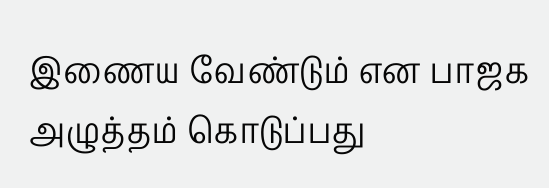இணைய வேண்டும் என பாஜக அழுத்தம் கொடுப்பது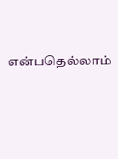என்பதெல்லாம்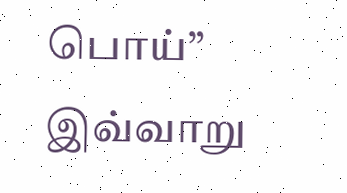பொய்” இவ்வாறு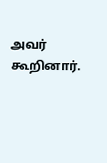அவர் கூறினார்.